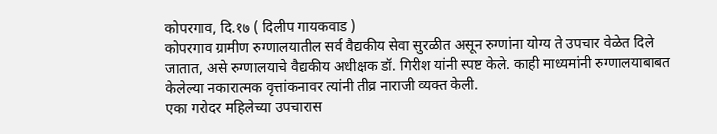कोपरगाव, दि.१७ ( दिलीप गायकवाड )
कोपरगाव ग्रामीण रुग्णालयातील सर्व वैद्यकीय सेवा सुरळीत असून रुग्णांना योग्य ते उपचार वेळेत दिले जातात, असे रुग्णालयाचे वैद्यकीय अधीक्षक डॉ. गिरीश यांनी स्पष्ट केले. काही माध्यमांनी रुग्णालयाबाबत केलेल्या नकारात्मक वृत्तांकनावर त्यांनी तीव्र नाराजी व्यक्त केली.
एका गरोदर महिलेच्या उपचारास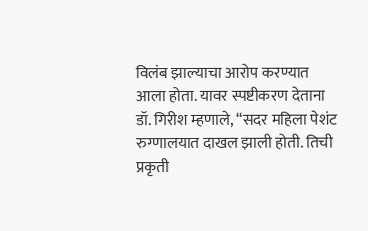विलंब झाल्याचा आरोप करण्यात आला होता. यावर स्पष्टीकरण देताना डॉ. गिरीश म्हणाले, “सदर महिला पेशंट रुग्णालयात दाखल झाली होती. तिची प्रकृती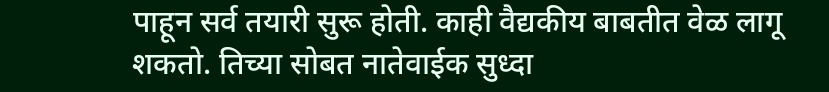पाहून सर्व तयारी सुरू होती. काही वैद्यकीय बाबतीत वेळ लागू शकतो. तिच्या सोबत नातेवाईक सुध्दा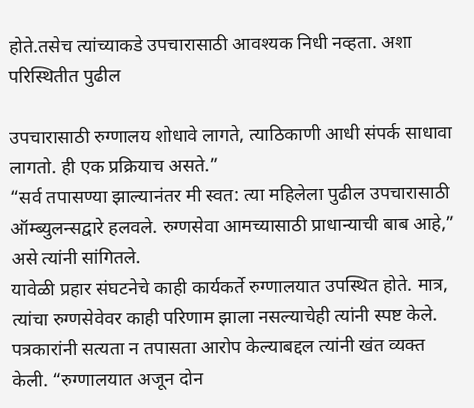होते.तसेच त्यांच्याकडे उपचारासाठी आवश्यक निधी नव्हता. अशा परिस्थितीत पुढील

उपचारासाठी रुग्णालय शोधावे लागते, त्याठिकाणी आधी संपर्क साधावा लागतो. ही एक प्रक्रियाच असते.”
“सर्व तपासण्या झाल्यानंतर मी स्वत: त्या महिलेला पुढील उपचारासाठी ऑम्ब्युलन्सद्वारे हलवले. रुग्णसेवा आमच्यासाठी प्राधान्याची बाब आहे,” असे त्यांनी सांगितले.
यावेळी प्रहार संघटनेचे काही कार्यकर्ते रुग्णालयात उपस्थित होते. मात्र, त्यांचा रुग्णसेवेवर काही परिणाम झाला नसल्याचेही त्यांनी स्पष्ट केले.
पत्रकारांनी सत्यता न तपासता आरोप केल्याबद्दल त्यांनी खंत व्यक्त केली. “रुग्णालयात अजून दोन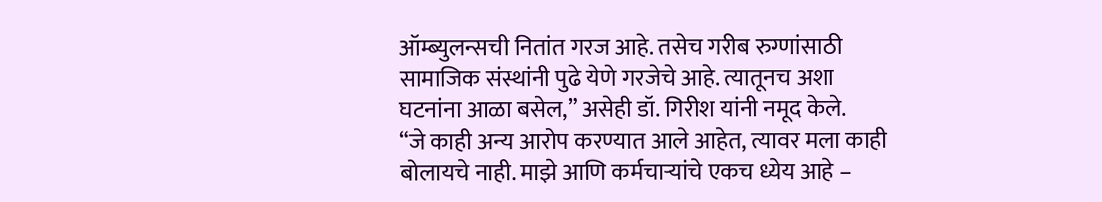ऑम्ब्युलन्सची नितांत गरज आहे. तसेच गरीब रुग्णांसाठी सामाजिक संस्थांनी पुढे येणे गरजेचे आहे. त्यातूनच अशा घटनांना आळा बसेल,” असेही डॉ. गिरीश यांनी नमूद केले.
“जे काही अन्य आरोप करण्यात आले आहेत, त्यावर मला काही बोलायचे नाही. माझे आणि कर्मचाऱ्यांचे एकच ध्येय आहे –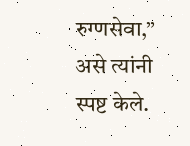रुग्णसेवा,” असे त्यांनी स्पष्ट केले.